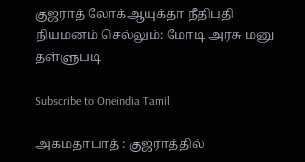குஜராத் லோக்ஆயுக்தா நீதிபதி நியமனம் செல்லும்: மோடி அரசு மனு தள்ளுபடி

Subscribe to Oneindia Tamil

அகமதாபாத் : குஜராத்தில்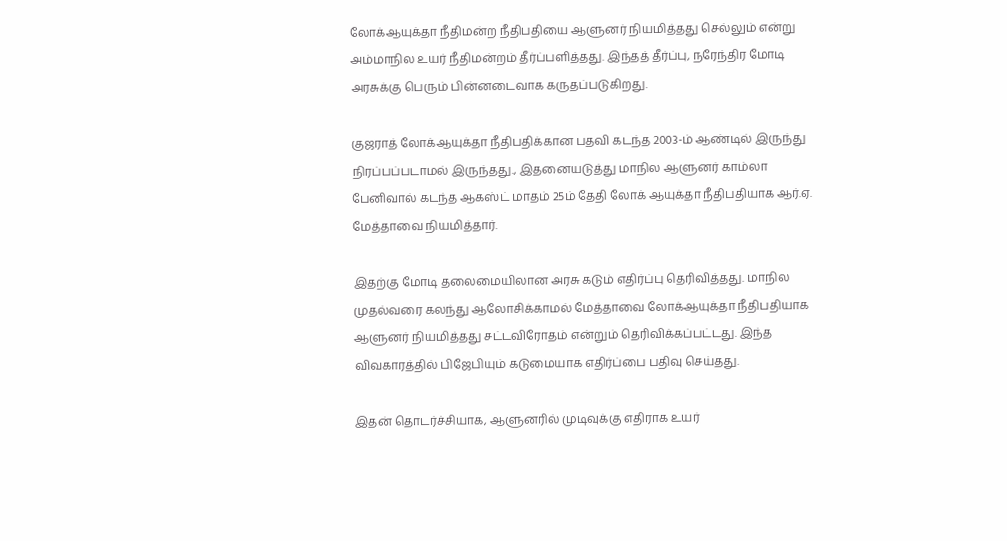லோக்ஆயுக்தா நீதிமன்ற நீதிபதியை ஆளுனர் நியமித்தது செல்லும் என்று அம்மாநில உயர் நீதிமன்றம் தீர்ப்பளித்தது. இந்தத் தீர்ப்பு, நரேந்திர மோடி அரசுக்கு பெரும் பின்னடைவாக கருதப்படுகிறது.

குஜராத் லோக்ஆயுக்தா நீதிபதிக்கான பதவி கடந்த 2003-ம் ஆண்டில் இருந்து நிரப்பப்படாமல் இருந்தது., இதனையடுத்து மாநில ஆளுனர் காம்லா பேனிவால் கடந்த ஆகஸ்ட் மாதம் 25ம் தேதி லோக் ஆயுக்தா நீதிபதியாக ஆர்.ஏ. மேத்தாவை நியமித்தார்.

இதற்கு மோடி தலைமையிலான அரசு கடும் எதிர்ப்பு தெரிவித்தது. மாநில முதல்வரை கலந்து ஆலோசிக்காமல் மேத்தாவை லோக்ஆயுக்தா நீதிபதியாக ஆளுனர் நியமித்தது சட்டவிரோதம் என்றும் தெரிவிக்கப்பட்டது. இந்த விவகாரத்தில் பிஜேபியும் கடுமையாக எதிர்ப்பை பதிவு செய்தது.

இதன் தொடர்ச்சியாக, ஆளுனரில் முடிவுக்கு எதிராக உயர்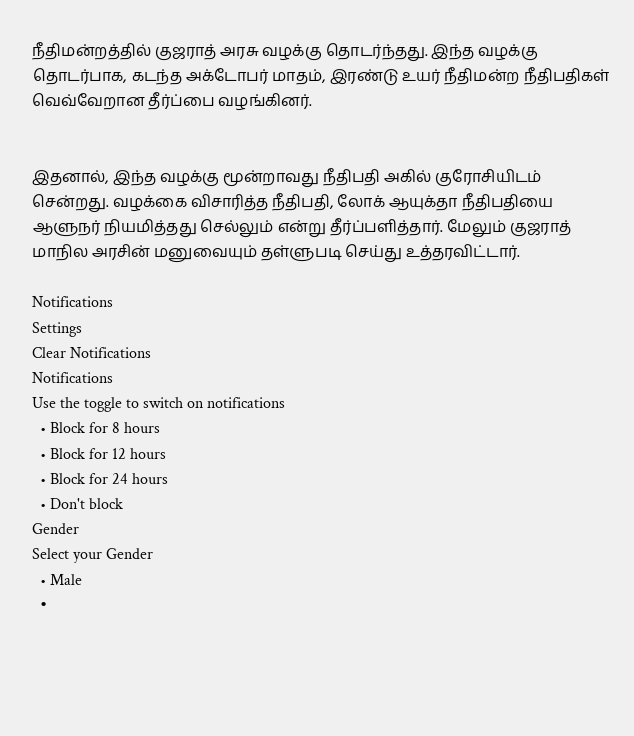நீதிமன்றத்தில் குஜராத் அரசு வழக்கு தொடர்ந்தது. இந்த வழக்கு தொடர்பாக, கடந்த அக்டோபர் மாதம், இரண்டு உயர் நீதிமன்ற நீதிபதிகள் வெவ்வேறான தீர்ப்பை வழங்கினர்.


இதனால், இந்த வழக்கு மூன்றாவது நீதிபதி அகில் குரோசியிடம் சென்றது. வழக்கை விசாரித்த நீதிபதி, லோக் ஆயுக்தா நீதிபதியை ஆளுநர் நியமித்தது செல்லும் என்று தீர்ப்பளித்தார். மேலும் குஜராத் மாநில அரசின் மனுவையும் தள்ளுபடி செய்து உத்தரவிட்டார்.

Notifications
Settings
Clear Notifications
Notifications
Use the toggle to switch on notifications
  • Block for 8 hours
  • Block for 12 hours
  • Block for 24 hours
  • Don't block
Gender
Select your Gender
  • Male
  •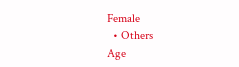Female
  • Others
Age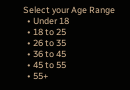Select your Age Range
  • Under 18
  • 18 to 25
  • 26 to 35
  • 36 to 45
  • 45 to 55
  • 55+